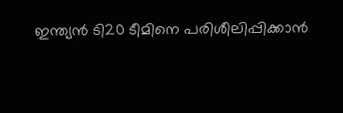ഇന്ത്യന്‍ ടി20 ടീമിനെ പരിശീലിപ്പിക്കാന്‍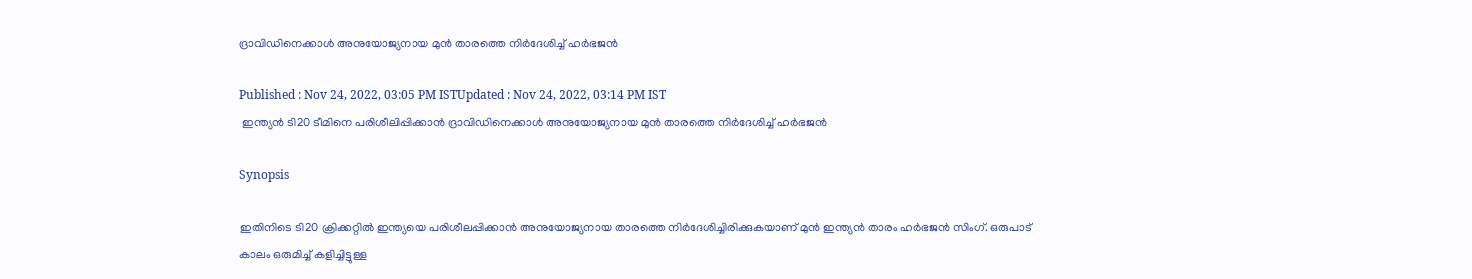ദ്രാവിഡിനെക്കാള്‍ അനുയോജ്യനായ മുന്‍ താരത്തെ നിര്‍ദേശിച്ച് ഹര്‍ഭജന്‍

Published : Nov 24, 2022, 03:05 PM ISTUpdated : Nov 24, 2022, 03:14 PM IST
 ഇന്ത്യന്‍ ടി20 ടീമിനെ പരിശീലിപ്പിക്കാന്‍ ദ്രാവിഡിനെക്കാള്‍ അനുയോജ്യനായ മുന്‍ താരത്തെ നിര്‍ദേശിച്ച് ഹര്‍ഭജന്‍

Synopsis

ഇതിനിടെ ടി20 ക്രിക്കറ്റില്‍ ഇന്ത്യയെ പരിശീലപ്പിക്കാന്‍ അനുയോജ്യനായ താരത്തെ നിര്‍ദേശിച്ചിരിക്കുകയാണ് മുന്‍ ഇന്ത്യന്‍ താരം ഹര്‍ഭജന്‍ സിംഗ്. ഒരുപാട് കാലം ഒരുമിച്ച് കളിച്ചിട്ടുള്ള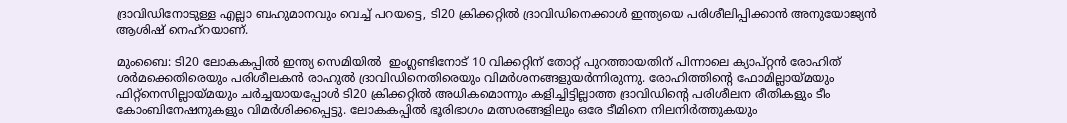ദ്രാവിഡിനോടുള്ള എല്ലാ ബഹുമാനവും വെച്ച് പറയട്ടെ, ടി20 ക്രിക്കറ്റില്‍ ദ്രാവിഡിനെക്കാള്‍ ഇന്ത്യയെ പരിശീലിപ്പിക്കാന്‍ അനുയോജ്യന്‍ ആശിഷ് നെഹ്റയാണ്.

മുംബൈ: ടി20 ലോകകപ്പില്‍ ഇന്ത്യ സെമിയില്‍  ഇംഗ്ലണ്ടിനോട് 10 വിക്കറ്റിന് തോറ്റ് പുറത്തായതിന് പിന്നാലെ ക്യാപ്റ്റന്‍ രോഹിത് ശര്‍മക്കെതിരെയും പരിശീലകന്‍ രാഹുല്‍ ദ്രാവിഡിനെതിരെയും വിമര്‍ശനങ്ങളുയര്‍ന്നിരുന്നു. രോഹിത്തിന്‍റെ ഫോമില്ലായ്മയും ഫിറ്റ്നെസില്ലായ്മയും ചര്‍ച്ചയായപ്പോള്‍ ടി20 ക്രിക്കറ്റില്‍ അധികമൊന്നും കളിച്ചിട്ടില്ലാത്ത ദ്രാവിഡിന്‍റെ പരിശീലന രീതികളും ടീം കോംബിനേഷനുകളും വിമര്‍ശിക്കപ്പെട്ടു. ലോകകപ്പില്‍ ഭൂരിഭാഗം മത്സരങ്ങളിലും ഒരേ ടീമിനെ നിലനിര്‍ത്തുകയും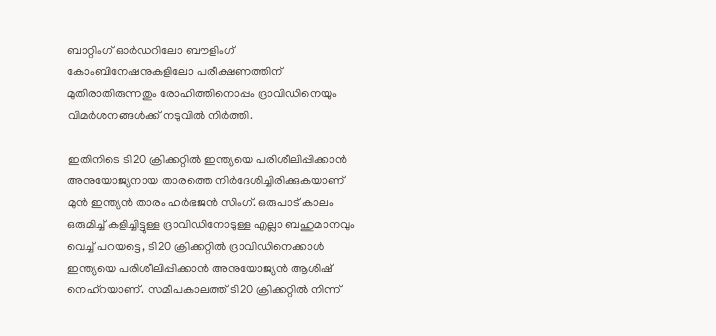ബാറ്റിംഗ് ഓര്‍ഡറിലോ ബൗളിംഗ് കോംബിനേഷനുകളിലോ പരീക്ഷണത്തിന് മുതിരാതിരുന്നതും രോഹിത്തിനൊപ്പം ദ്രാവിഡിനെയും വിമര്‍ശനങ്ങള്‍ക്ക് നടുവില്‍ നിര്‍ത്തി.

ഇതിനിടെ ടി20 ക്രിക്കറ്റില്‍ ഇന്ത്യയെ പരിശീലിപ്പിക്കാന്‍ അനുയോജ്യനായ താരത്തെ നിര്‍ദേശിച്ചിരിക്കുകയാണ് മുന്‍ ഇന്ത്യന്‍ താരം ഹര്‍ഭജന്‍ സിംഗ്. ഒരുപാട് കാലം ഒരുമിച്ച് കളിച്ചിട്ടുള്ള ദ്രാവിഡിനോടുള്ള എല്ലാ ബഹുമാനവും വെച്ച് പറയട്ടെ, ടി20 ക്രിക്കറ്റില്‍ ദ്രാവിഡിനെക്കാള്‍ ഇന്ത്യയെ പരിശീലിപ്പിക്കാന്‍ അനുയോജ്യന്‍ ആശിഷ് നെഹ്റയാണ്. സമീപകാലത്ത് ടി20 ക്രിക്കറ്റില്‍ നിന്ന്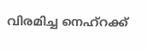വിരമിച്ച നെഹ്റക്ക്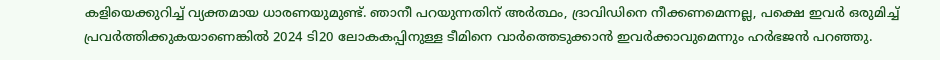കളിയെക്കുറിച്ച് വ്യക്തമായ ധാരണയുമുണ്ട്. ഞാനീ പറയുന്നതിന് അര്‍ത്ഥം, ദ്രാവിഡിനെ നീക്കണമെന്നല്ല, പക്ഷെ ഇവര്‍ ഒരുമിച്ച് പ്രവര്‍ത്തിക്കുകയാണെങ്കില്‍ 2024 ടി20 ലോകകപ്പിനുള്ള ടീമിനെ വാര്‍ത്തെടുക്കാന്‍ ഇവര്‍ക്കാവുമെന്നും ഹര്‍ഭജന്‍ പറഞ്ഞു.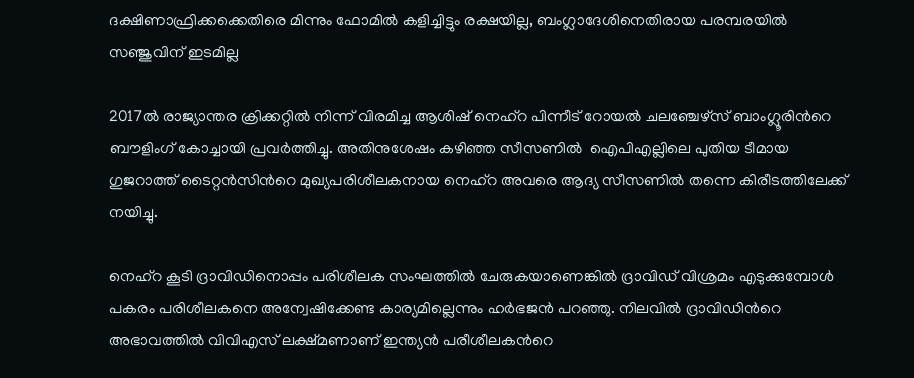ദക്ഷിണാഫ്രിക്കക്കെതിരെ മിന്നും ഫോമിൽ കളിച്ചിട്ടും രക്ഷയില്ല, ബംഗ്ലാദേശിനെതിരായ പരമ്പരയിൽ സഞ്ജുവിന് ഇടമില്ല

2017ല്‍ രാജ്യാന്തര ക്രിക്കറ്റില്‍ നിന്ന് വിരമിച്ച ആശിഷ് നെഹ്റ പിന്നീട് റോയല്‍ ചലഞ്ചേഴ്സ് ബാംഗ്ലൂരിന്‍റെ ബൗളിംഗ് കോച്ചായി പ്രവര്‍ത്തിച്ചു. അതിനുശേഷം കഴിഞ്ഞ സീസണില്‍  ഐപിഎല്ലിലെ പുതിയ ടീമായ ഗുജറാത്ത് ടൈറ്റന്‍സിന്‍റെ മുഖ്യപരിശീലകനായ നെഹ്റ അവരെ ആദ്യ സീസണില്‍ തന്നെ കിരീടത്തിലേക്ക് നയിച്ചു.

നെഹ്റ കൂടി ദ്രാവിഡിനൊപ്പം പരിശീലക സംഘത്തില്‍ ചേരുകയാണെങ്കില്‍ ദ്രാവിഡ് വിശ്രമം എടുക്കുമ്പോള്‍ പകരം പരിശീലകനെ അന്വേഷിക്കേണ്ട കാര്യമില്ലെന്നും ഹര്‍ഭജന്‍ പറഞ്ഞു. നിലവില്‍ ദ്രാവിഡിന്‍റെ അഭാവത്തില്‍ വിവിഎസ് ലക്ഷ്മണാണ് ഇന്ത്യന്‍ പരീശീലകന്‍റെ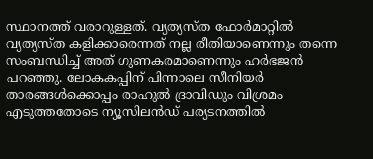സ്ഥാനത്ത് വരാറുള്ളത്. വ്യത്യസ്ത ഫോര്‍മാറ്റില്‍ വ്യത്യസ്ത കളിക്കാരെന്നത് നല്ല രീതിയാണെന്നും തന്നെ സംബന്ധിച്ച് അത് ഗുണകരമാണെന്നും ഹര്‍ഭജന്‍ പറഞ്ഞു. ലോകകപ്പിന് പിന്നാലെ സീനിയര്‍ താരങ്ങള്‍ക്കൊപ്പം രാഹുല്‍ ദ്രാവിഡും വിശ്രമം എടുത്തതോടെ ന്യൂസിലന്‍ഡ് പര്യടനത്തില്‍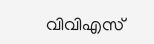വിവിഎസ്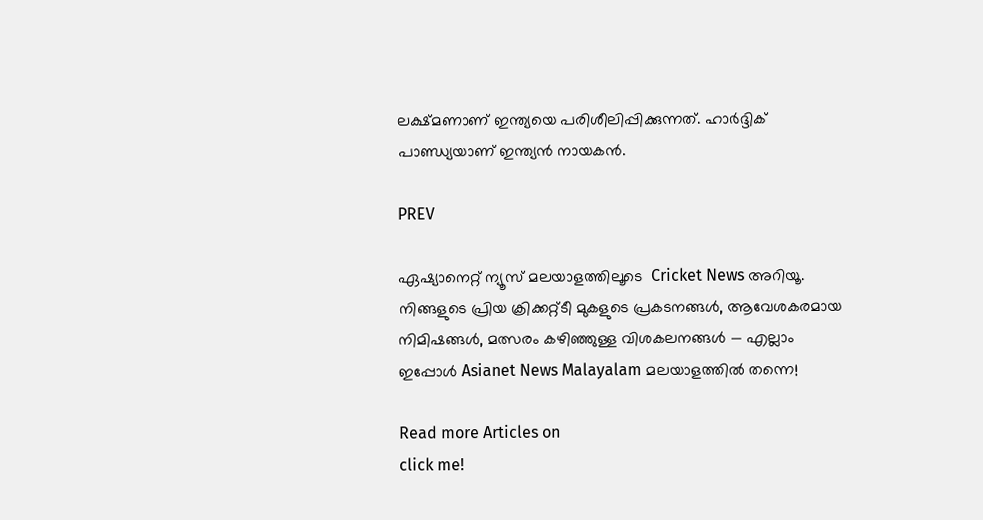ലക്ഷ്മണാണ് ഇന്ത്യയെ പരിശീലിപ്പിക്കുന്നത്. ഹാര്‍ദ്ദിക് പാണ്ഡ്യയാണ് ഇന്ത്യന്‍ നായകന്‍.

PREV

ഏഷ്യാനെറ്റ് ന്യൂസ് മലയാളത്തിലൂടെ  Cricket News അറിയൂ.  നിങ്ങളുടെ പ്രിയ ക്രിക്കറ്റ്ടീ മുകളുടെ പ്രകടനങ്ങൾ, ആവേശകരമായ നിമിഷങ്ങൾ, മത്സരം കഴിഞ്ഞുള്ള വിശകലനങ്ങൾ — എല്ലാം ഇപ്പോൾ Asianet News Malayalam മലയാളത്തിൽ തന്നെ!

Read more Articles on
click me!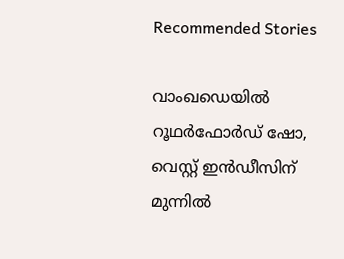Recommended Stories

വാംഖഡെയിൽ റൂഥർഫോർഡ് ഷോ, വെസ്റ്റ് ഇൻഡീസിന് മുന്നില്‍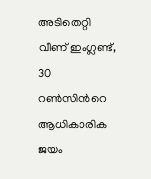അടിതെറ്റി വീണ് ഇംഗ്ലണ്ട്, 30 റണ്‍സിന്‍റെ ആധികാരിക ജയം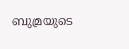ബുമ്രയുടെ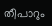തീപാറും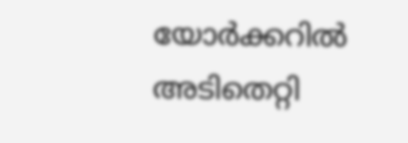യോർക്കറില്‍ അടിതെറ്റി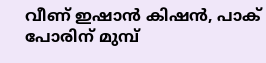വീണ് ഇഷാൻ കിഷൻ, പാക് പോരിന് മുമ്പ്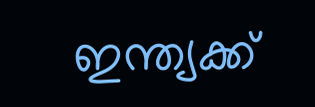ഇന്ത്യക്ക്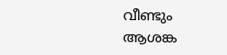വീണ്ടും ആശങ്ക